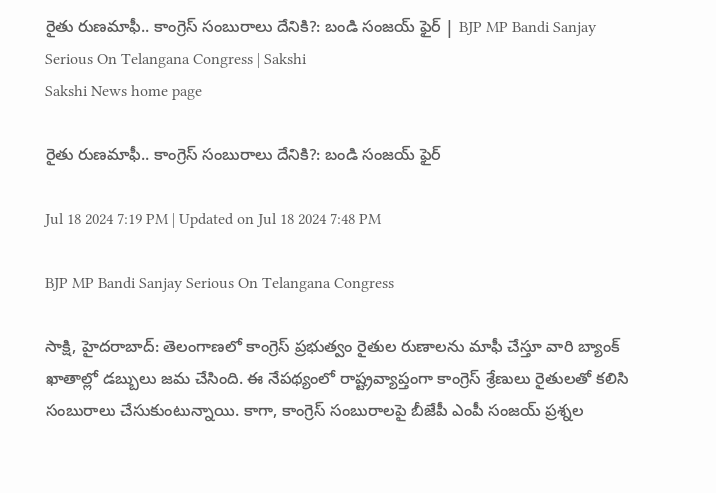రైతు రుణమాఫీ.. కాంగ్రెస్‌ సంబురాలు దేనికి?: బండి సంజయ్‌ ఫైర్‌ | BJP MP Bandi Sanjay Serious On Telangana Congress | Sakshi
Sakshi News home page

రైతు రుణమాఫీ.. కాంగ్రెస్‌ సంబురాలు దేనికి?: బండి సంజయ్‌ ఫైర్‌

Jul 18 2024 7:19 PM | Updated on Jul 18 2024 7:48 PM

BJP MP Bandi Sanjay Serious On Telangana Congress

సాక్షి, హైదరాబాద్‌: తెలంగాణలో కాంగ్రెస్‌ ప్రభుత్వం రైతుల రుణాలను మాఫీ చేస్తూ వారి బ్యాంక్‌ ఖాతాల్లో డబ్బులు జమ చేసింది. ఈ నేపథ్యంలో రాష్ట్రవ్యాప్తంగా కాంగ్రెస్‌ శ్రేణులు రైతులతో కలిసి సంబురాలు చేసుకుంటున్నాయి. కాగా, కాంగ్రెస్‌ సంబురాలపై బీజేపీ ఎంపీ సంజయ్‌ ప్రశ్నల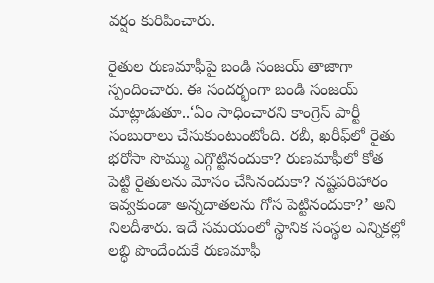వర్షం కురిపించారు.

రైతుల రుణమాఫీపై బండి సంజయ్‌ తాజాగా స్పందించారు. ఈ సందర్భంగా బండి సంజయ్‌ మాట్లాడుతూ..‘ఏం సాధించారని కాంగ్రెస్‌ పార్టీ సంబురాలు చేసుకుంటుంటోంది. రబీ, ఖరీఫ్‌లో రైతు భరోసా సొమ్ము ఎగ్గొట్టినందుకా? రుణమాఫీలో కోత పెట్టి రైతులను మోసం చేసినందుకా? నష్టపరిహారం ఇవ్వకుండా అన్నదాతలను గోస పెట్టినందుకా?’ అని నిలదీశారు. ఇదే సమయంలో స్థానిక సంస్థల ఎన్నికల్లో లబ్ధి పొందేందుకే రుణమాఫీ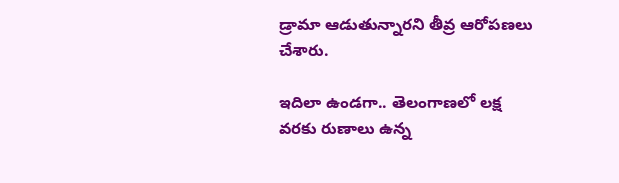డ్రామా ఆడుతున్నారని తీవ్ర ఆరోపణలు చేశారు.

ఇదిలా ఉండగా.. తెలంగాణలో లక్ష వరకు రుణాలు ఉన్న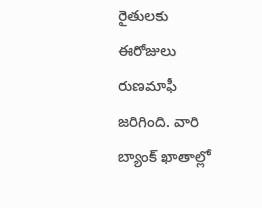రైతులకు ఈరోజులు రుణమాఫీ జరిగింది. వారి బ్యాంక్‌ ఖాతాల్లో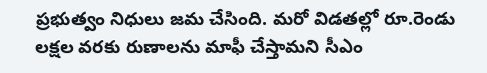ప్రభుత్వం నిధులు జమ చేసింది. మరో విడతల్లో రూ.రెండు లక్షల వరకు రుణాలను మాఫీ చేస్తామని సీఎం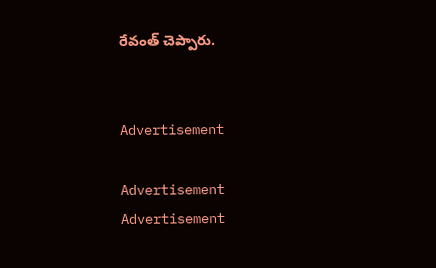రేవంత్‌ చెప్పారు.


Advertisement

Advertisement
Advertisement